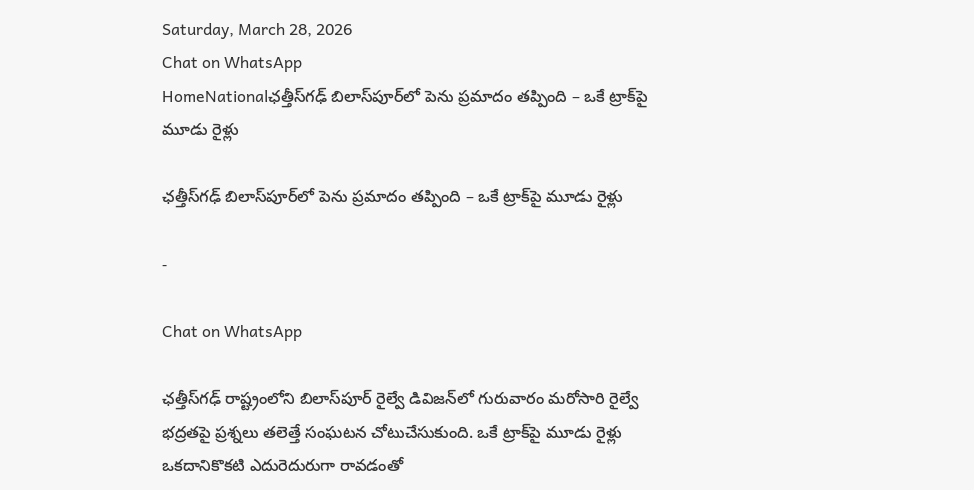Saturday, March 28, 2026
Chat on WhatsApp
HomeNationalఛత్తీస్‌గఢ్ బిలాస్‌పూర్‌లో పెను ప్రమాదం తప్పింది – ఒకే ట్రాక్‌పై మూడు రైళ్లు

ఛత్తీస్‌గఢ్ బిలాస్‌పూర్‌లో పెను ప్రమాదం తప్పింది – ఒకే ట్రాక్‌పై మూడు రైళ్లు

-

Chat on WhatsApp

ఛత్తీస్‌గఢ్ రాష్ట్రంలోని బిలాస్‌పూర్ రైల్వే డివిజన్‌లో గురువారం మరోసారి రైల్వే భద్రతపై ప్రశ్నలు తలెత్తే సంఘటన చోటుచేసుకుంది. ఒకే ట్రాక్‌పై మూడు రైళ్లు ఒకదానికొకటి ఎదురెదురుగా రావడంతో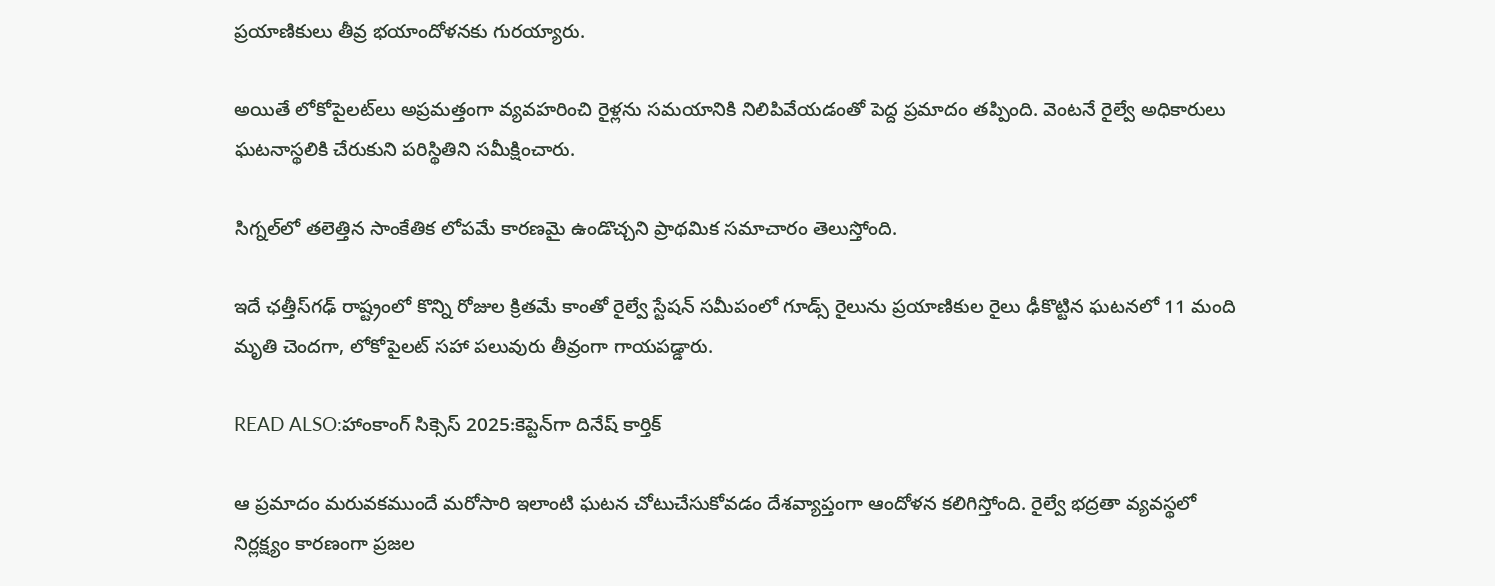ప్రయాణికులు తీవ్ర భయాందోళనకు గురయ్యారు.

అయితే లోకోపైలట్‌లు అప్రమత్తంగా వ్యవహరించి రైళ్లను సమయానికి నిలిపివేయడంతో పెద్ద ప్రమాదం తప్పింది. వెంటనే రైల్వే అధికారులు ఘటనాస్థలికి చేరుకుని పరిస్థితిని సమీక్షించారు.

సిగ్నల్‌లో తలెత్తిన సాంకేతిక లోపమే కారణమై ఉండొచ్చని ప్రాథమిక సమాచారం తెలుస్తోంది.

ఇదే ఛత్తీస్‌గఢ్ రాష్ట్రంలో కొన్ని రోజుల క్రితమే కాంతో రైల్వే స్టేషన్ సమీపంలో గూడ్స్ రైలును ప్రయాణికుల రైలు ఢీకొట్టిన ఘటనలో 11 మంది మృతి చెందగా, లోకోపైలట్ సహా పలువురు తీవ్రంగా గాయపడ్డారు.

READ ALSO:హాంకాంగ్ సిక్సెస్ 2025:కెప్టెన్‌గా దినేష్ కార్తిక్

ఆ ప్రమాదం మరువకముందే మరోసారి ఇలాంటి ఘటన చోటుచేసుకోవడం దేశవ్యాప్తంగా ఆందోళన కలిగిస్తోంది. రైల్వే భద్రతా వ్యవస్థలో నిర్లక్ష్యం కారణంగా ప్రజల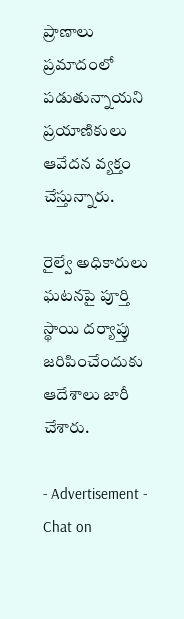ప్రాణాలు ప్రమాదంలో పడుతున్నాయని ప్రయాణికులు ఆవేదన వ్యక్తం చేస్తున్నారు.

రైల్వే అధికారులు ఘటనపై పూర్తి స్థాయి దర్యాప్తు జరిపించేందుకు ఆదేశాలు జారీ చేశారు.

- Advertisement -
Chat on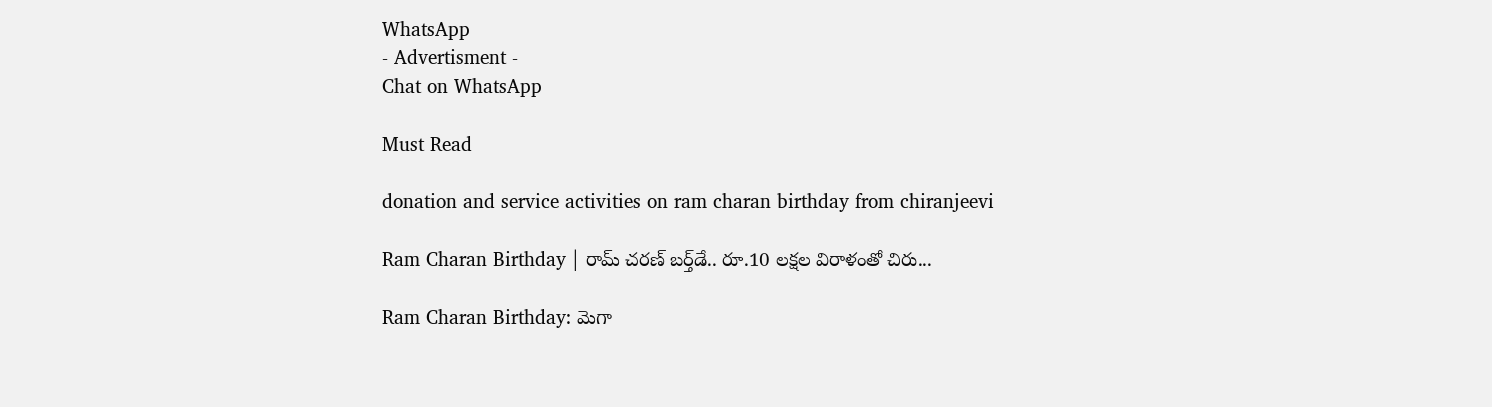WhatsApp
- Advertisment -
Chat on WhatsApp

Must Read

donation and service activities on ram charan birthday from chiranjeevi

Ram Charan Birthday | రామ్ చరణ్ బర్త్‌డే.. రూ.10 లక్షల విరాళంతో చిరు...

Ram Charan Birthday: మెగా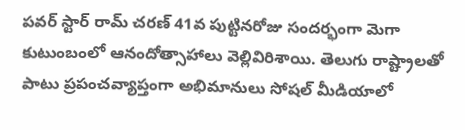పవర్ స్టార్ రామ్ చరణ్ 41వ పుట్టినరోజు సందర్భంగా మెగా కుటుంబంలో ఆనందోత్సాహాలు వెల్లివిరిశాయి. తెలుగు రాష్ట్రాలతో పాటు ప్రపంచవ్యాప్తంగా అభిమానులు సోషల్ మీడియాలో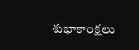శుభాకాంక్షలు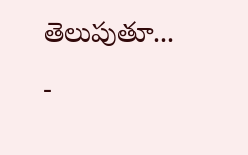తెలుపుతూ...
-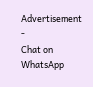Advertisement -
Chat on WhatsApp